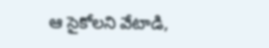ఆ సైకోలని వేటాడి,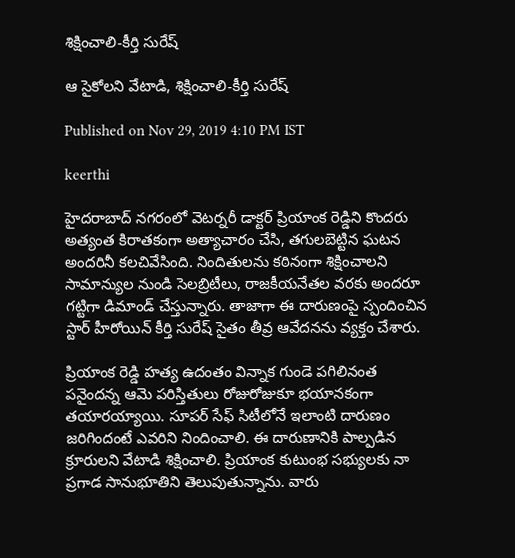శిక్షించాలి-కీర్తి సురేష్

ఆ సైకోలని వేటాడి, శిక్షించాలి-కీర్తి సురేష్

Published on Nov 29, 2019 4:10 PM IST

keerthi

హైదరాబాద్ నగరంలో వెటర్నరీ డాక్టర్ ప్రియాంక రెడ్డిని కొందరు అత్యంత కిరాతకంగా అత్యాచారం చేసి, తగులబెట్టిన ఘటన అందరినీ కలచివేసింది. నిందితులను కఠినంగా శిక్షించాలని సామాన్యుల నుండి సెలబ్రిటీలు, రాజకీయనేతల వరకు అందరూ గట్టిగా డిమాండ్ చేస్తున్నారు. తాజాగా ఈ దారుణంపై స్పందించిన స్టార్ హీరోయిన్ కీర్తి సురేష్ సైతం తీవ్ర ఆవేదనను వ్యక్తం చేశారు.

ప్రియాంక రెడ్డి హత్య ఉదంతం విన్నాక గుండె పగిలినంత పనైందన్న ఆమె పరిస్తితులు రోజురోజుకూ భయానకంగా తయారయ్యాయి. సూపర్ సేఫ్ సిటీలోనే ఇలాంటి దారుణం జరిగిందంటే ఎవరిని నిందించాలి. ఈ దారుణానికి పాల్పడిన క్రూరులని వేటాడి శిక్షించాలి. ప్రియాంక కుటుంభ సభ్యులకు నా ప్రగాడ సానుభూతిని తెలుపుతున్నాను. వారు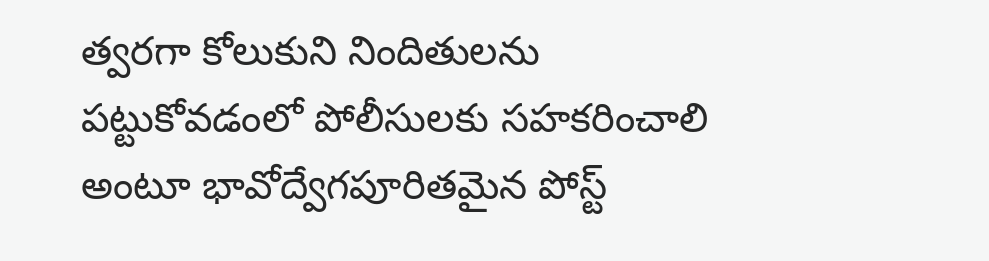త్వరగా కోలుకుని నిందితులను పట్టుకోవడంలో పోలీసులకు సహకరించాలి అంటూ భావోద్వేగపూరితమైన పోస్ట్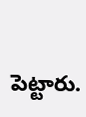పెట్టారు.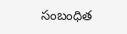సంబంధిత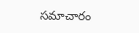సమాచారం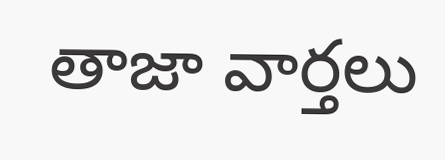తాజా వార్తలు